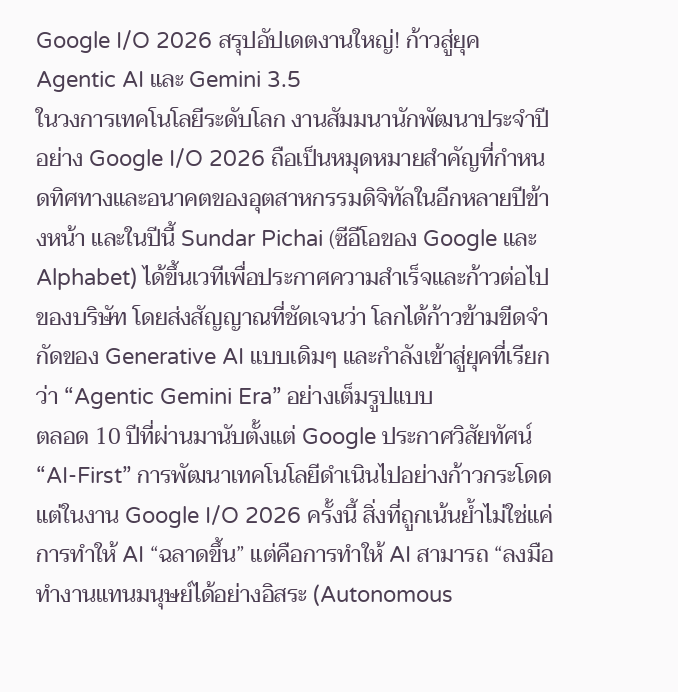Google I/O 2026 สรุปอัปเดตงานใหญ่! ก้าวสู่ยุค Agentic AI และ Gemini 3.5
ในวงการเทคโนโลยีระดับโลก งานสัมมนานักพัฒนาประจำปีอย่าง Google I/O 2026 ถือเป็นหมุดหมายสำคัญที่กำหนดทิศทางและอนาคตของอุตสาหกรรมดิจิทัลในอีกหลายปีข้างหน้า และในปีนี้ Sundar Pichai (ซีอีโอของ Google และ Alphabet) ได้ขึ้นเวทีเพื่อประกาศความสำเร็จและก้าวต่อไปของบริษัท โดยส่งสัญญาณที่ชัดเจนว่า โลกได้ก้าวข้ามขีดจำกัดของ Generative AI แบบเดิมๆ และกำลังเข้าสู่ยุคที่เรียกว่า “Agentic Gemini Era” อย่างเต็มรูปแบบ
ตลอด 10 ปีที่ผ่านมานับตั้งแต่ Google ประกาศวิสัยทัศน์ “AI-First” การพัฒนาเทคโนโลยีดำเนินไปอย่างก้าวกระโดด แต่ในงาน Google I/O 2026 ครั้งนี้ สิ่งที่ถูกเน้นย้ำไม่ใช่แค่การทำให้ AI “ฉลาดขึ้น” แต่คือการทำให้ AI สามารถ “ลงมือทำงานแทนมนุษย์ได้อย่างอิสระ (Autonomous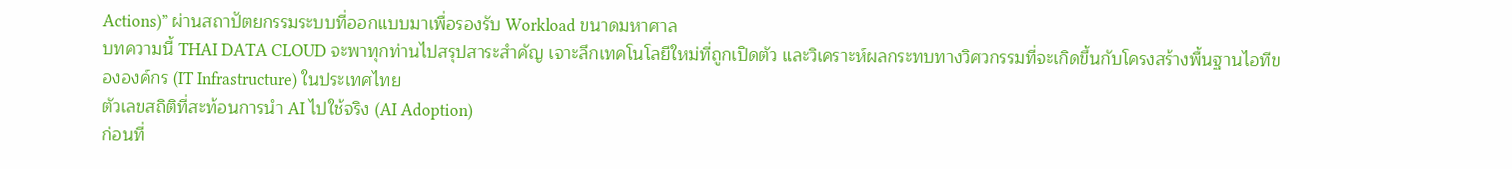Actions)” ผ่านสถาปัตยกรรมระบบที่ออกแบบมาเพื่อรองรับ Workload ขนาดมหาศาล
บทความนี้ THAI DATA CLOUD จะพาทุกท่านไปสรุปสาระสำคัญ เจาะลึกเทคโนโลยีใหม่ที่ถูกเปิดตัว และวิเคราะห์ผลกระทบทางวิศวกรรมที่จะเกิดขึ้นกับโครงสร้างพื้นฐานไอทีขององค์กร (IT Infrastructure) ในประเทศไทย
ตัวเลขสถิติที่สะท้อนการนำ AI ไปใช้จริง (AI Adoption)
ก่อนที่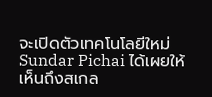จะเปิดตัวเทคโนโลยีใหม่ Sundar Pichai ได้เผยให้เห็นถึงสเกล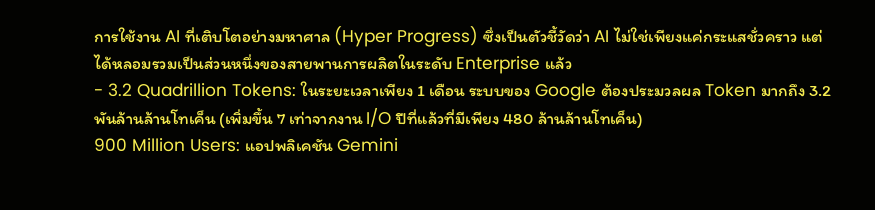การใช้งาน AI ที่เติบโตอย่างมหาศาล (Hyper Progress) ซึ่งเป็นตัวชี้วัดว่า AI ไม่ใช่เพียงแค่กระแสชั่วคราว แต่ได้หลอมรวมเป็นส่วนหนึ่งของสายพานการผลิตในระดับ Enterprise แล้ว
- 3.2 Quadrillion Tokens: ในระยะเวลาเพียง 1 เดือน ระบบของ Google ต้องประมวลผล Token มากถึง 3.2 พันล้านล้านโทเค็น (เพิ่มขึ้น 7 เท่าจากงาน I/O ปีที่แล้วที่มีเพียง 480 ล้านล้านโทเค็น)
900 Million Users: แอปพลิเคชัน Gemini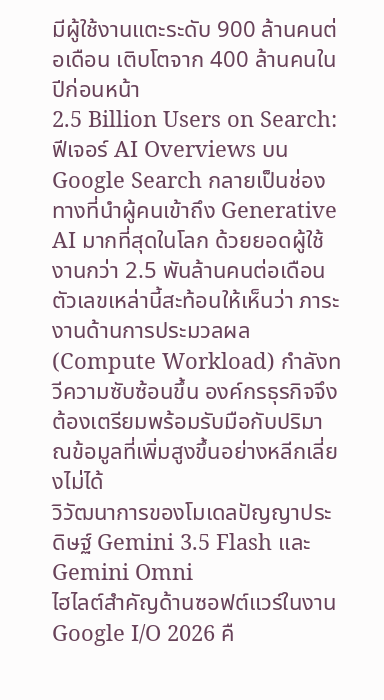มีผู้ใช้งานแตะระดับ 900 ล้านคนต่อเดือน เติบโตจาก 400 ล้านคนในปีก่อนหน้า
2.5 Billion Users on Search: ฟีเจอร์ AI Overviews บน Google Search กลายเป็นช่องทางที่นำผู้คนเข้าถึง Generative AI มากที่สุดในโลก ด้วยยอดผู้ใช้งานกว่า 2.5 พันล้านคนต่อเดือน
ตัวเลขเหล่านี้สะท้อนให้เห็นว่า ภาระงานด้านการประมวลผล (Compute Workload) กำลังทวีความซับซ้อนขึ้น องค์กรธุรกิจจึงต้องเตรียมพร้อมรับมือกับปริมาณข้อมูลที่เพิ่มสูงขึ้นอย่างหลีกเลี่ยงไม่ได้
วิวัฒนาการของโมเดลปัญญาประดิษฐ์ Gemini 3.5 Flash และ Gemini Omni
ไฮไลต์สำคัญด้านซอฟต์แวร์ในงาน Google I/O 2026 คื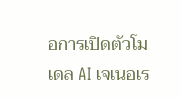อการเปิดตัวโมเดล AI เจเนอเร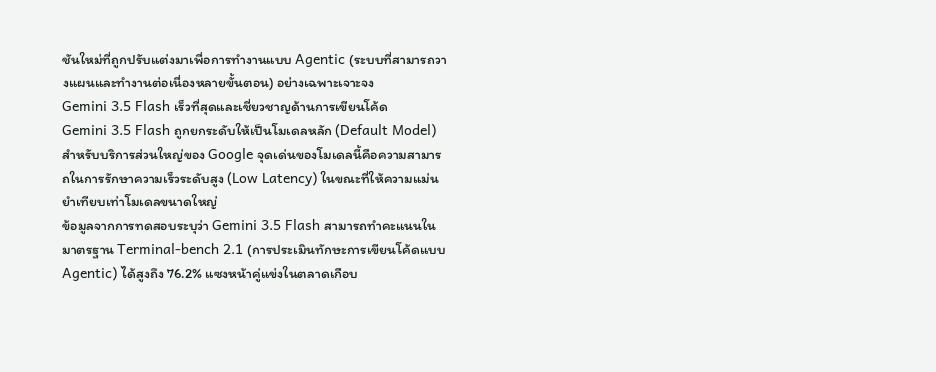ชันใหม่ที่ถูกปรับแต่งมาเพื่อการทำงานแบบ Agentic (ระบบที่สามารถวางแผนและทำงานต่อเนื่องหลายขั้นตอน) อย่างเฉพาะเจาะจง
Gemini 3.5 Flash เร็วที่สุดและเชี่ยวชาญด้านการเขียนโค้ด
Gemini 3.5 Flash ถูกยกระดับให้เป็นโมเดลหลัก (Default Model) สำหรับบริการส่วนใหญ่ของ Google จุดเด่นของโมเดลนี้คือความสามารถในการรักษาความเร็วระดับสูง (Low Latency) ในขณะที่ให้ความแม่นยำเทียบเท่าโมเดลขนาดใหญ่
ข้อมูลจากการทดสอบระบุว่า Gemini 3.5 Flash สามารถทำคะแนนในมาตรฐาน Terminal-bench 2.1 (การประเมินทักษะการเขียนโค้ดแบบ Agentic) ได้สูงถึง 76.2% แซงหน้าคู่แข่งในตลาดเกือบ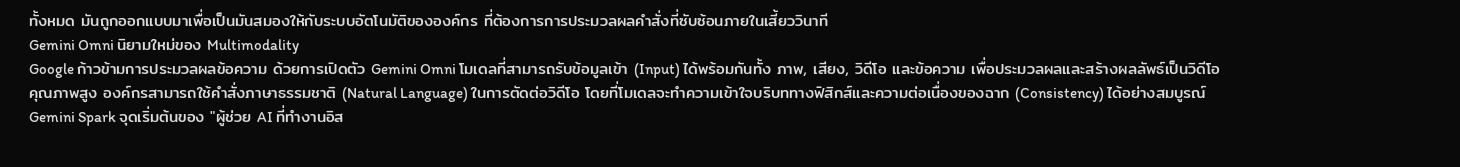ทั้งหมด มันถูกออกแบบมาเพื่อเป็นมันสมองให้กับระบบอัตโนมัติขององค์กร ที่ต้องการการประมวลผลคำสั่งที่ซับซ้อนภายในเสี้ยววินาที
Gemini Omni นิยามใหม่ของ Multimodality
Google ก้าวข้ามการประมวลผลข้อความ ด้วยการเปิดตัว Gemini Omni โมเดลที่สามารถรับข้อมูลเข้า (Input) ได้พร้อมกันทั้ง ภาพ, เสียง, วิดีโอ และข้อความ เพื่อประมวลผลและสร้างผลลัพธ์เป็นวิดีโอคุณภาพสูง องค์กรสามารถใช้คำสั่งภาษาธรรมชาติ (Natural Language) ในการตัดต่อวิดีโอ โดยที่โมเดลจะทำความเข้าใจบริบททางฟิสิกส์และความต่อเนื่องของฉาก (Consistency) ได้อย่างสมบูรณ์
Gemini Spark จุดเริ่มต้นของ "ผู้ช่วย AI ที่ทำงานอิส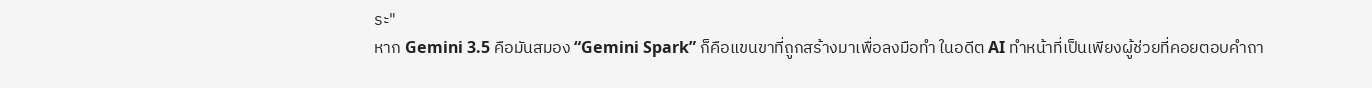ระ"
หาก Gemini 3.5 คือมันสมอง “Gemini Spark” ก็คือแขนขาที่ถูกสร้างมาเพื่อลงมือทำ ในอดีต AI ทำหน้าที่เป็นเพียงผู้ช่วยที่คอยตอบคำถา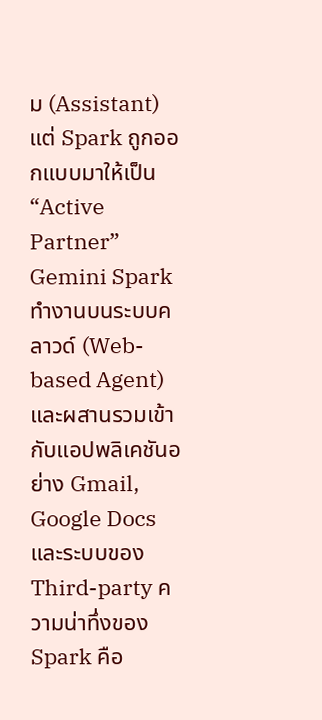ม (Assistant) แต่ Spark ถูกออกแบบมาให้เป็น “Active Partner”
Gemini Spark ทำงานบนระบบคลาวด์ (Web-based Agent) และผสานรวมเข้ากับแอปพลิเคชันอย่าง Gmail, Google Docs และระบบของ Third-party ความน่าทึ่งของ Spark คือ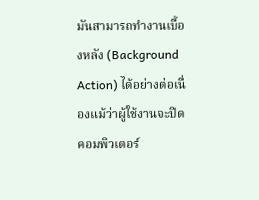มันสามารถทำงานเบื้องหลัง (Background Action) ได้อย่างต่อเนื่องแม้ว่าผู้ใช้งานจะปิดคอมพิวเตอร์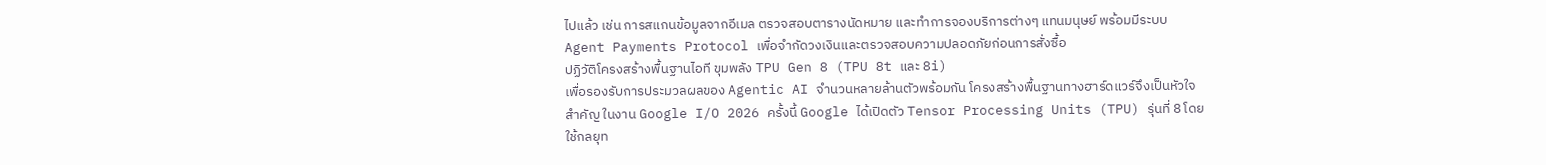ไปแล้ว เช่น การสแกนข้อมูลจากอีเมล ตรวจสอบตารางนัดหมาย และทำการจองบริการต่างๆ แทนมนุษย์ พร้อมมีระบบ Agent Payments Protocol เพื่อจำกัดวงเงินและตรวจสอบความปลอดภัยก่อนการสั่งซื้อ
ปฏิวัติโครงสร้างพื้นฐานไอที ขุมพลัง TPU Gen 8 (TPU 8t และ 8i)
เพื่อรองรับการประมวลผลของ Agentic AI จำนวนหลายล้านตัวพร้อมกัน โครงสร้างพื้นฐานทางฮาร์ดแวร์จึงเป็นหัวใจสำคัญ ในงาน Google I/O 2026 ครั้งนี้ Google ได้เปิดตัว Tensor Processing Units (TPU) รุ่นที่ 8 โดยใช้กลยุท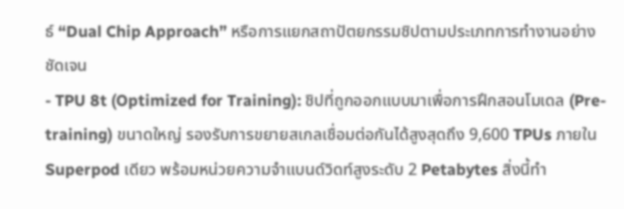ธ์ “Dual Chip Approach” หรือการแยกสถาปัตยกรรมชิปตามประเภทการทำงานอย่างชัดเจน
- TPU 8t (Optimized for Training): ชิปที่ถูกออกแบบมาเพื่อการฝึกสอนโมเดล (Pre-training) ขนาดใหญ่ รองรับการขยายสเกลเชื่อมต่อกันได้สูงสุดถึง 9,600 TPUs ภายใน Superpod เดียว พร้อมหน่วยความจำแบนด์วิดท์สูงระดับ 2 Petabytes สิ่งนี้ทำ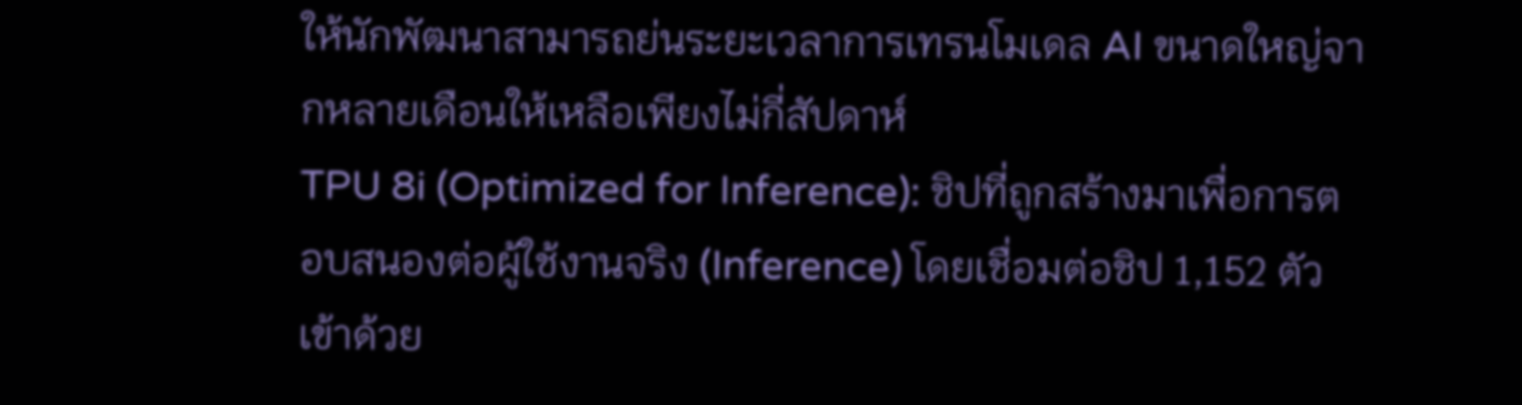ให้นักพัฒนาสามารถย่นระยะเวลาการเทรนโมเดล AI ขนาดใหญ่จากหลายเดือนให้เหลือเพียงไม่กี่สัปดาห์
TPU 8i (Optimized for Inference): ชิปที่ถูกสร้างมาเพื่อการตอบสนองต่อผู้ใช้งานจริง (Inference) โดยเชื่อมต่อชิป 1,152 ตัวเข้าด้วย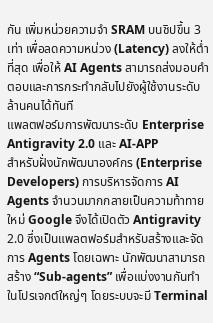กัน เพิ่มหน่วยความจำ SRAM บนชิปขึ้น 3 เท่า เพื่อลดความหน่วง (Latency) ลงให้ต่ำที่สุด เพื่อให้ AI Agents สามารถส่งมอบคำตอบและการกระทำกลับไปยังผู้ใช้งานระดับล้านคนได้ทันที
แพลตฟอร์มการพัฒนาระดับ Enterprise Antigravity 2.0 และ AI-APP
สำหรับฝั่งนักพัฒนาองค์กร (Enterprise Developers) การบริหารจัดการ AI Agents จำนวนมากกลายเป็นความท้าทายใหม่ Google จึงได้เปิดตัว Antigravity 2.0 ซึ่งเป็นแพลตฟอร์มสำหรับสร้างและจัดการ Agents โดยเฉพาะ นักพัฒนาสามารถสร้าง “Sub-agents” เพื่อแบ่งงานกันทำในโปรเจกต์ใหญ่ๆ โดยระบบจะมี Terminal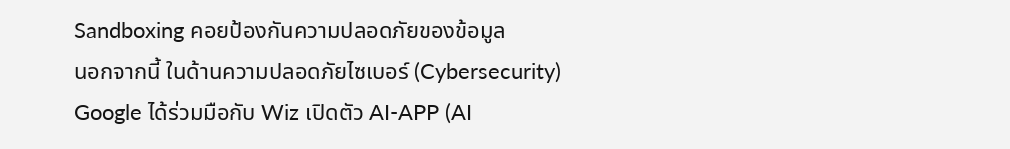Sandboxing คอยป้องกันความปลอดภัยของข้อมูล
นอกจากนี้ ในด้านความปลอดภัยไซเบอร์ (Cybersecurity) Google ได้ร่วมมือกับ Wiz เปิดตัว AI-APP (AI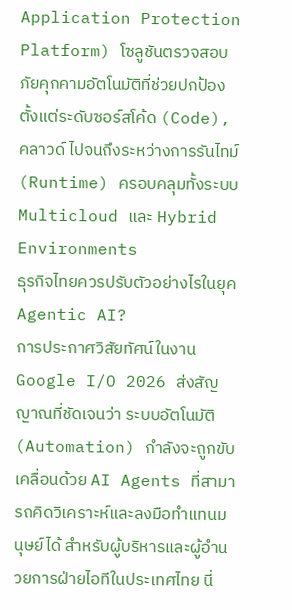Application Protection Platform) โซลูชันตรวจสอบภัยคุกคามอัตโนมัติที่ช่วยปกป้องตั้งแต่ระดับซอร์สโค้ด (Code), คลาวด์ ไปจนถึงระหว่างการรันไทม์ (Runtime) ครอบคลุมทั้งระบบ Multicloud และ Hybrid Environments
ธุรกิจไทยควรปรับตัวอย่างไรในยุค Agentic AI?
การประกาศวิสัยทัศน์ในงาน Google I/O 2026 ส่งสัญญาณที่ชัดเจนว่า ระบบอัตโนมัติ (Automation) กำลังจะถูกขับเคลื่อนด้วย AI Agents ที่สามารถคิดวิเคราะห์และลงมือทำแทนมนุษย์ได้ สำหรับผู้บริหารและผู้อำนวยการฝ่ายไอทีในประเทศไทย นี่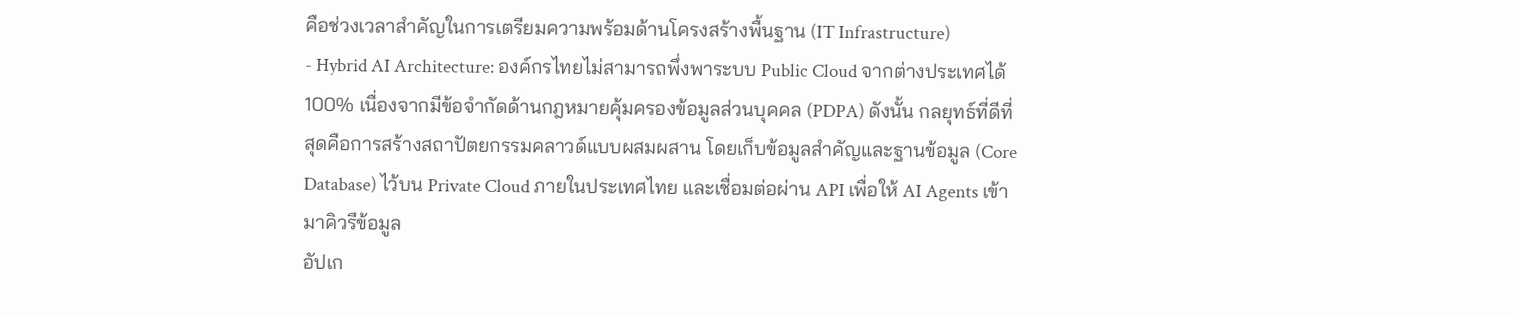คือช่วงเวลาสำคัญในการเตรียมความพร้อมด้านโครงสร้างพื้นฐาน (IT Infrastructure)
- Hybrid AI Architecture: องค์กรไทยไม่สามารถพึ่งพาระบบ Public Cloud จากต่างประเทศได้ 100% เนื่องจากมีข้อจำกัดด้านกฎหมายคุ้มครองข้อมูลส่วนบุคคล (PDPA) ดังนั้น กลยุทธ์ที่ดีที่สุดคือการสร้างสถาปัตยกรรมคลาวด์แบบผสมผสาน โดยเก็บข้อมูลสำคัญและฐานข้อมูล (Core Database) ไว้บน Private Cloud ภายในประเทศไทย และเชื่อมต่อผ่าน API เพื่อให้ AI Agents เข้ามาคิวรีข้อมูล
อัปเก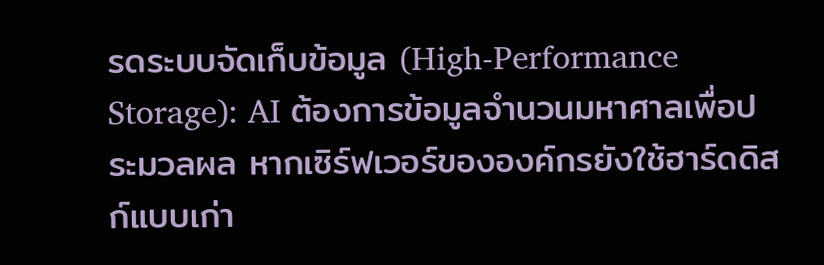รดระบบจัดเก็บข้อมูล (High-Performance Storage): AI ต้องการข้อมูลจำนวนมหาศาลเพื่อประมวลผล หากเซิร์ฟเวอร์ขององค์กรยังใช้ฮาร์ดดิสก์แบบเก่า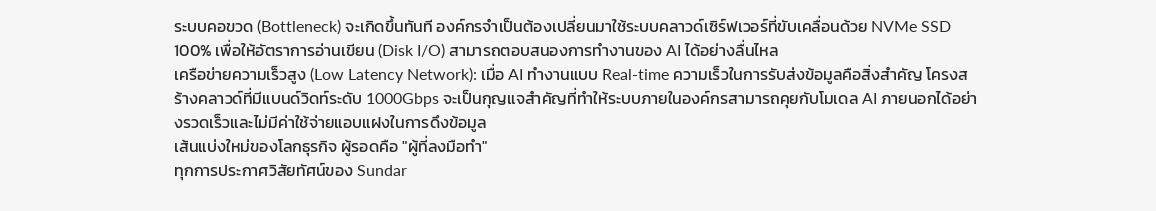ระบบคอขวด (Bottleneck) จะเกิดขึ้นทันที องค์กรจำเป็นต้องเปลี่ยนมาใช้ระบบคลาวด์เซิร์ฟเวอร์ที่ขับเคลื่อนด้วย NVMe SSD 100% เพื่อให้อัตราการอ่านเขียน (Disk I/O) สามารถตอบสนองการทำงานของ AI ได้อย่างลื่นไหล
เครือข่ายความเร็วสูง (Low Latency Network): เมื่อ AI ทำงานแบบ Real-time ความเร็วในการรับส่งข้อมูลคือสิ่งสำคัญ โครงสร้างคลาวด์ที่มีแบนด์วิดท์ระดับ 1000Gbps จะเป็นกุญแจสำคัญที่ทำให้ระบบภายในองค์กรสามารถคุยกับโมเดล AI ภายนอกได้อย่างรวดเร็วและไม่มีค่าใช้จ่ายแอบแฝงในการดึงข้อมูล
เส้นแบ่งใหม่ของโลกธุรกิจ ผู้รอดคือ "ผู้ที่ลงมือทำ"
ทุกการประกาศวิสัยทัศน์ของ Sundar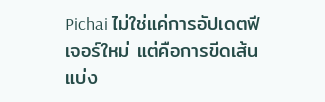Pichai ไม่ใช่แค่การอัปเดตฟีเจอร์ใหม่ แต่คือการขีดเส้นแบ่ง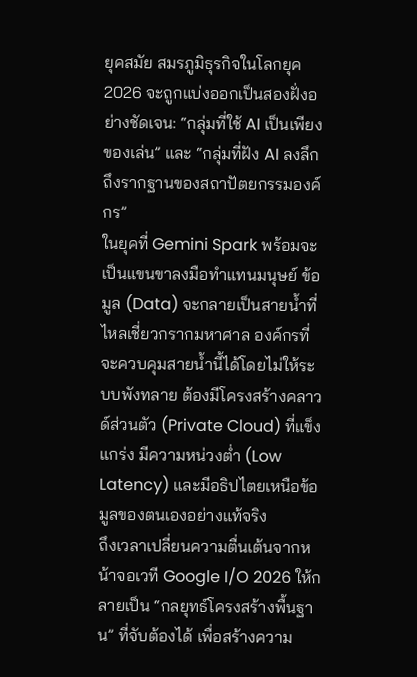ยุคสมัย สมรภูมิธุรกิจในโลกยุค 2026 จะถูกแบ่งออกเป็นสองฝั่งอย่างชัดเจน: “กลุ่มที่ใช้ AI เป็นเพียงของเล่น” และ “กลุ่มที่ฝัง AI ลงลึกถึงรากฐานของสถาปัตยกรรมองค์กร”
ในยุคที่ Gemini Spark พร้อมจะเป็นแขนขาลงมือทำแทนมนุษย์ ข้อมูล (Data) จะกลายเป็นสายน้ำที่ไหลเชี่ยวกรากมหาศาล องค์กรที่จะควบคุมสายน้ำนี้ได้โดยไม่ให้ระบบพังทลาย ต้องมีโครงสร้างคลาวด์ส่วนตัว (Private Cloud) ที่แข็งแกร่ง มีความหน่วงต่ำ (Low Latency) และมีอธิปไตยเหนือข้อมูลของตนเองอย่างแท้จริง
ถึงเวลาเปลี่ยนความตื่นเต้นจากหน้าจอเวที Google I/O 2026 ให้กลายเป็น “กลยุทธ์โครงสร้างพื้นฐาน” ที่จับต้องได้ เพื่อสร้างความ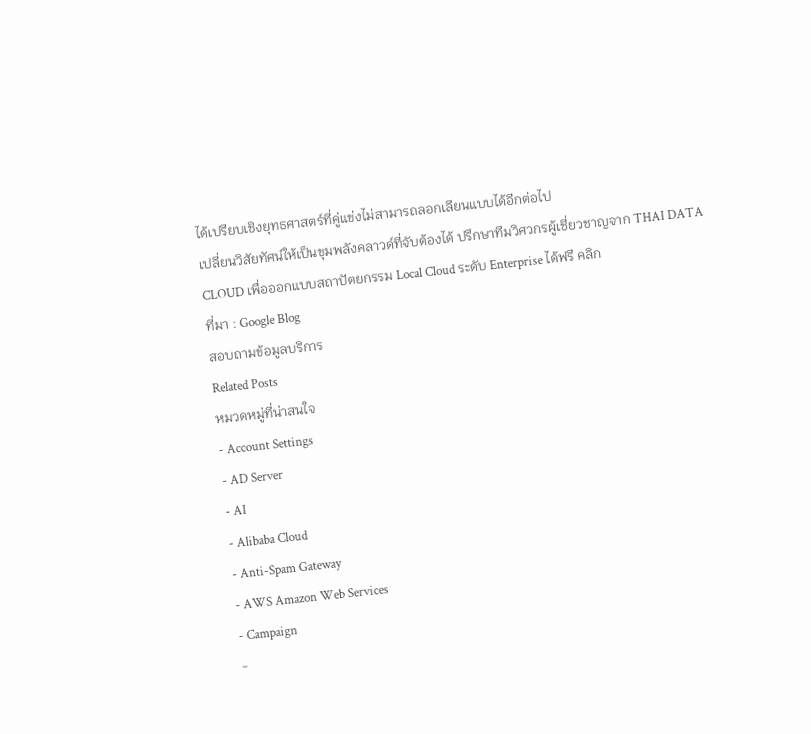ได้เปรียบเชิงยุทธศาสตร์ที่คู่แข่งไม่สามารถลอกเลียนแบบได้อีกต่อไป
เปลี่ยนวิสัยทัศน์ให้เป็นขุมพลังคลาวด์ที่จับต้องได้ ปรึกษาทีมวิศวกรผู้เชี่ยวชาญจาก THAI DATA CLOUD เพื่อออกแบบสถาปัตยกรรม Local Cloud ระดับ Enterprise ได้ฟรี คลิก
ที่มา : Google Blog
สอบถามข้อมูลบริการ
Related Posts
หมวดหมู่ที่น่าสนใจ
- Account Settings
- AD Server
- AI
- Alibaba Cloud
- Anti-Spam Gateway
- AWS Amazon Web Services
- Campaign
-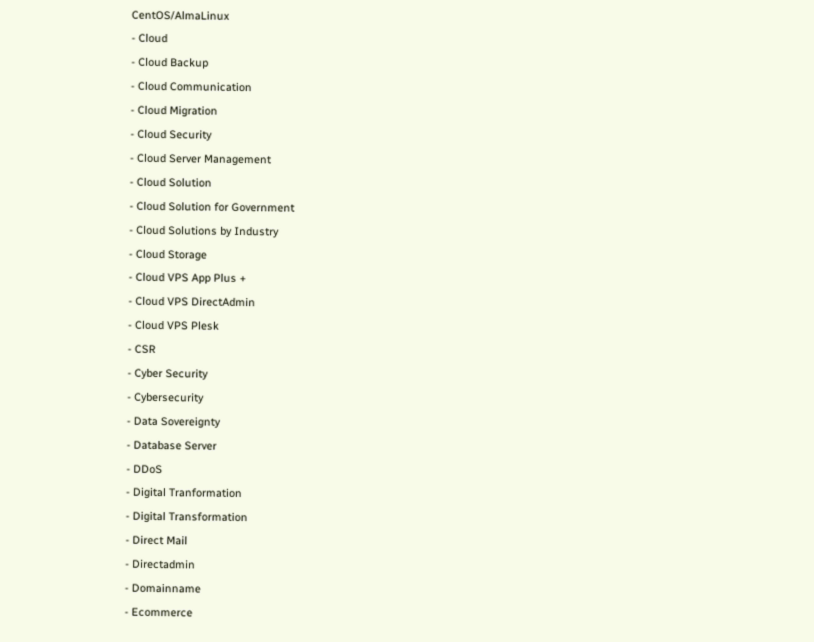CentOS/AlmaLinux
- Cloud
- Cloud Backup
- Cloud Communication
- Cloud Migration
- Cloud Security
- Cloud Server Management
- Cloud Solution
- Cloud Solution for Government
- Cloud Solutions by Industry
- Cloud Storage
- Cloud VPS App Plus +
- Cloud VPS DirectAdmin
- Cloud VPS Plesk
- CSR
- Cyber Security
- Cybersecurity
- Data Sovereignty
- Database Server
- DDoS
- Digital Tranformation
- Digital Transformation
- Direct Mail
- Directadmin
- Domainname
- Ecommerce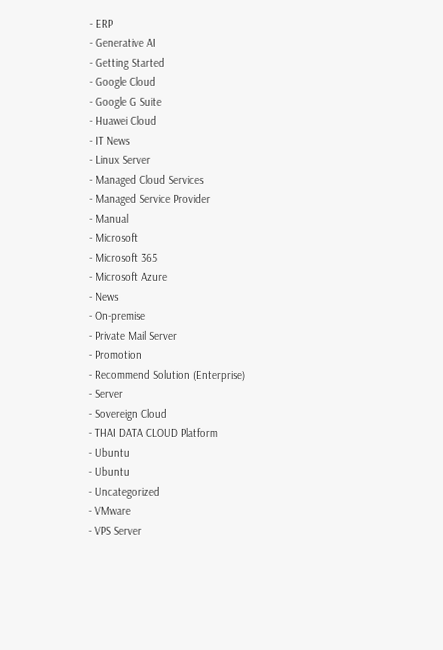- ERP
- Generative AI
- Getting Started
- Google Cloud
- Google G Suite
- Huawei Cloud
- IT News
- Linux Server
- Managed Cloud Services
- Managed Service Provider
- Manual
- Microsoft
- Microsoft 365
- Microsoft Azure
- News
- On-premise
- Private Mail Server
- Promotion
- Recommend Solution (Enterprise)
- Server
- Sovereign Cloud
- THAI DATA CLOUD Platform
- Ubuntu
- Ubuntu
- Uncategorized
- VMware
- VPS Server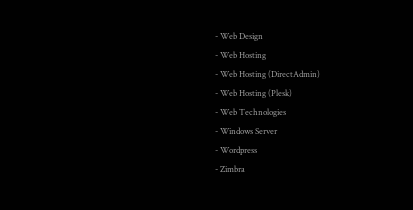- Web Design
- Web Hosting
- Web Hosting (DirectAdmin)
- Web Hosting (Plesk)
- Web Technologies
- Windows Server
- Wordpress
- Zimbra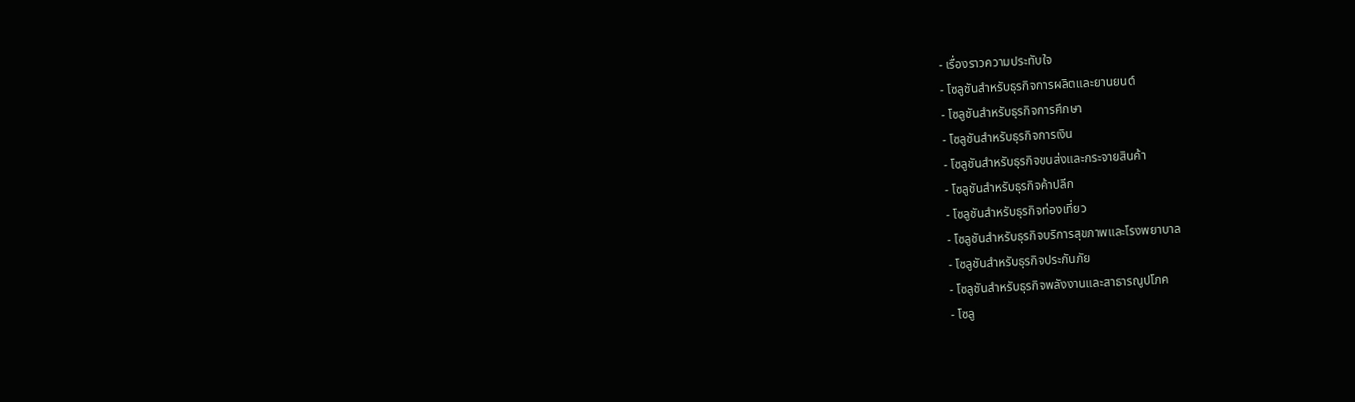- เรื่องราวความประทับใจ
- โซลูชันสำหรับธุรกิจการผลิตและยานยนต์
- โซลูชันสำหรับธุรกิจการศึกษา
- โซลูชันสำหรับธุรกิจการเงิน
- โซลูชันสำหรับธุรกิจขนส่งและกระจายสินค้า
- โซลูชันสำหรับธุรกิจค้าปลีก
- โซลูชันสำหรับธุรกิจท่องเที่ยว
- โซลูชันสำหรับธุรกิจบริการสุขภาพและโรงพยาบาล
- โซลูชันสำหรับธุรกิจประกันภัย
- โซลูชันสำหรับธุรกิจพลังงานและสาธารณูปโภค
- โซลู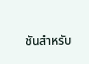ชันสำหรับ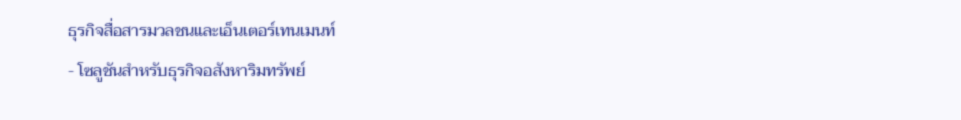ธุรกิจสื่อสารมวลชนและเอ็นเตอร์เทนเมนท์
- โซลูชันสำหรับธุรกิจอสังหาริมทรัพย์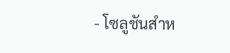- โซลูชันสำห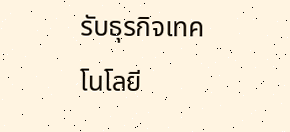รับธุรกิจเทคโนโลยี